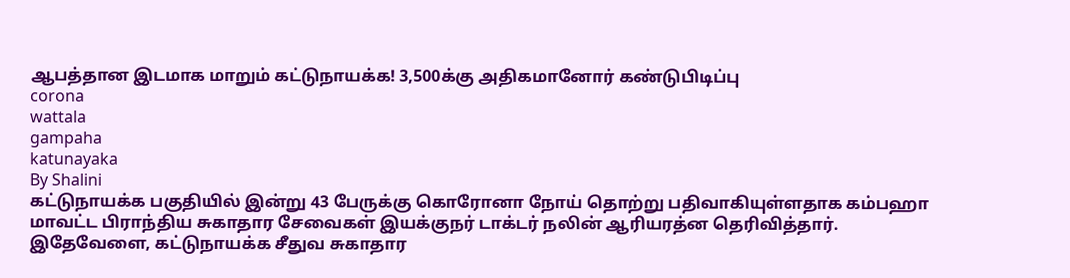ஆபத்தான இடமாக மாறும் கட்டுநாயக்க! 3,500க்கு அதிகமானோர் கண்டுபிடிப்பு
corona
wattala
gampaha
katunayaka
By Shalini
கட்டுநாயக்க பகுதியில் இன்று 43 பேருக்கு கொரோனா நோய் தொற்று பதிவாகியுள்ளதாக கம்பஹா மாவட்ட பிராந்திய சுகாதார சேவைகள் இயக்குநர் டாக்டர் நலின் ஆரியரத்ன தெரிவித்தார்.
இதேவேளை, கட்டுநாயக்க சீதுவ சுகாதார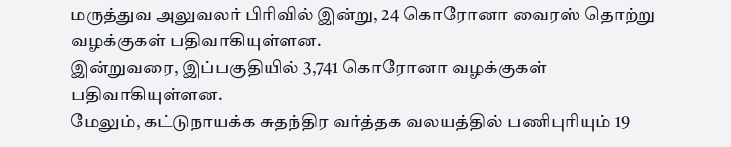மருத்துவ அலுவலர் பிரிவில் இன்று, 24 கொரோனா வைரஸ் தொற்று வழக்குகள் பதிவாகியுள்ளன.
இன்றுவரை, இப்பகுதியில் 3,741 கொரோனா வழக்குகள் பதிவாகியுள்ளன.
மேலும், கட்டுநாயக்க சுதந்திர வர்த்தக வலயத்தில் பணிபுரியும் 19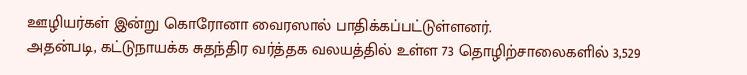ஊழியர்கள் இன்று கொரோனா வைரஸால் பாதிக்கப்பட்டுள்ளனர்.
அதன்படி, கட்டுநாயக்க சுதந்திர வர்த்தக வலயத்தில் உள்ள 73 தொழிற்சாலைகளில் 3,529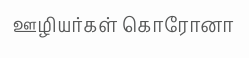ஊழியர்கள் கொரோனா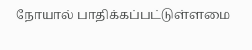நோயால் பாதிக்கப்பட்டுள்ளமை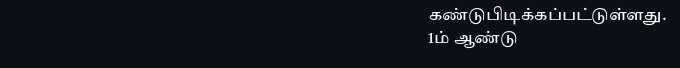கண்டுபிடிக்கப்பட்டுள்ளது.
1ம் ஆண்டு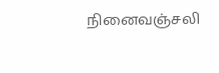நினைவஞ்சலி